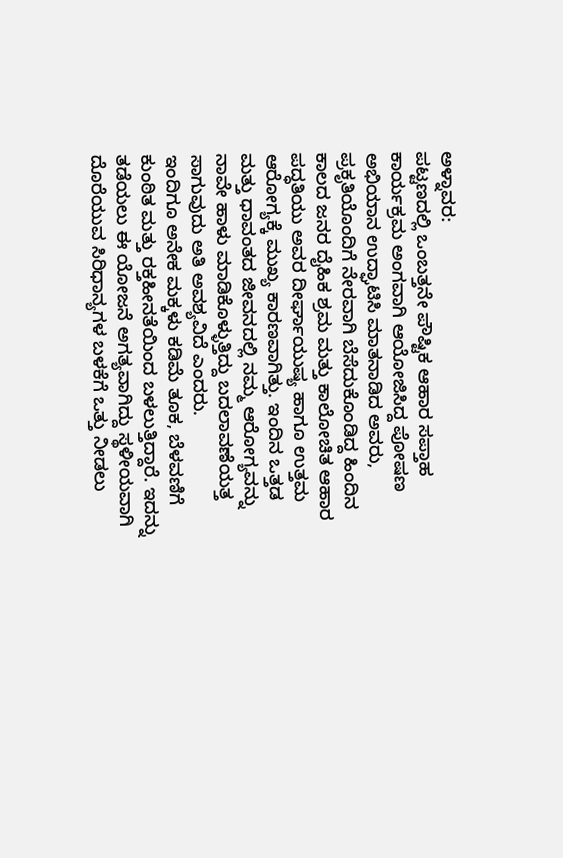ಅಳ್ನಾವರ:
ಪಟ್ಟಣದಲ್ಲಿ ಒಂಬತ್ತನೇ ಪೌಷ್ಟಿಕ ಆಹಾರ ಸಪ್ತಾಹ ಕಾರ್ಯಕ್ರಮ ಅಂಗವಾಗಿ ಆಯೋಜಿಸಿದ್ದ ಪೋಷಣ ಅಭಿಯಾನ ಉದ್ಘಾಟಿಸಿ ಮಾತನಾಡಿದ ಅವರು, ಪ್ರಕೃತಿಯೊಂದಿಗೆ ನೇರವಾಗಿ ಬೆಸೆದುಕೊಂಡಿದ್ದ ಹಿಂದಿನ ಕಾಲದ ಜನರ ದೈಹಿಕ ಶ್ರಮ ಮತ್ತು ಕಾಲೋಚಿತ ಆಹಾರ ಪದ್ಧತಿಯು ಅವರ ದೀರ್ಘಾಯುಷ್ಯ ಹಾಗೂ ಉತ್ತಮ ಆರೋಗ್ಯಕ್ಕೆ ಮುಖ್ಯ ಕಾರಣವಾಗಿತ್ತು. ಇಂದಿನ ಒತ್ತಡ ಮತ್ತು ಧಾವಂತದ ಜೀವನದಲ್ಲಿ ನಮ್ಮ ಆರೋಗ್ಯವನ್ನು ನಾವೇ ಹಾಳು ಮಾಡಿಕೊಳ್ಳುತ್ತಿದ್ದು ಬದಲಾವಣೆಯತ್ತ ಸಾಗುವುದು ಅತಿ ಅವಶ್ಯವಿದೆ ಎಂದರು.
ಇಂದಿಗೂ ಅನೇಕ ಮಕ್ಕಳು ಕಡಿಮೆ ತೂಕ, ಬೆಳವಣಿಗೆ ಕುಂಠಿತ ಮತ್ತು ರಕ್ತಹೀನತೆಯಿಂದ ಬಳಲುತ್ತಿದ್ದಾರೆ. ಇದನ್ನು ತಡೆಯಲು ಈ ಯೋಜನೆ ಅಗತ್ಯವಾಗಿದ್ದು ಸ್ಥಳೀಯವಾಗಿ ದೊರೆಯುವ ಸಿರಿಧಾನ್ಯಗಳ ಬಳಕೆಗೆ ಒತ್ತು ನೀಡಲು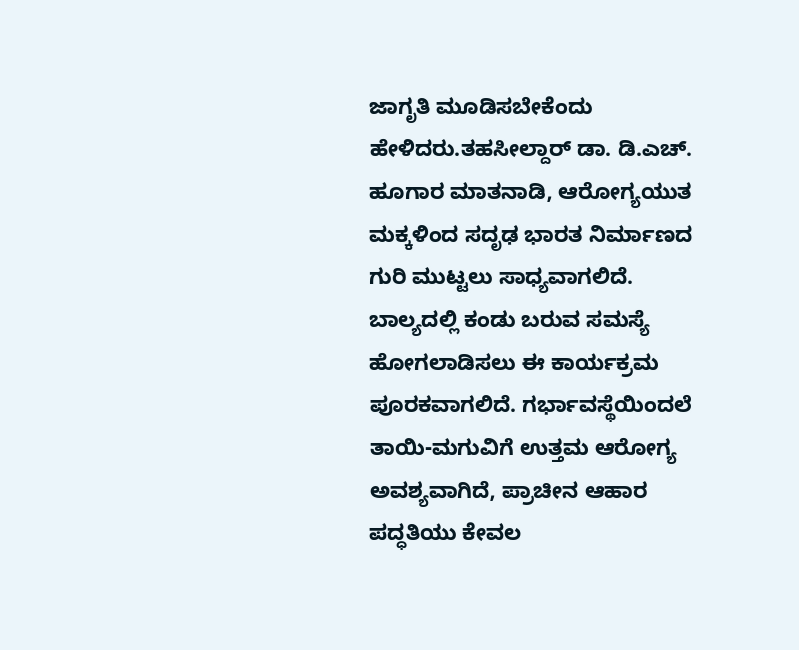ಜಾಗೃತಿ ಮೂಡಿಸಬೇಕೆಂದು ಹೇಳಿದರು.ತಹಸೀಲ್ದಾರ್ ಡಾ. ಡಿ.ಎಚ್. ಹೂಗಾರ ಮಾತನಾಡಿ, ಆರೋಗ್ಯಯುತ ಮಕ್ಕಳಿಂದ ಸದೃಢ ಭಾರತ ನಿರ್ಮಾಣದ ಗುರಿ ಮುಟ್ಟಲು ಸಾಧ್ಯವಾಗಲಿದೆ. ಬಾಲ್ಯದಲ್ಲಿ ಕಂಡು ಬರುವ ಸಮಸ್ಯೆ ಹೋಗಲಾಡಿಸಲು ಈ ಕಾರ್ಯಕ್ರಮ ಪೂರಕವಾಗಲಿದೆ. ಗರ್ಭಾವಸ್ಥೆಯಿಂದಲೆ ತಾಯಿ-ಮಗುವಿಗೆ ಉತ್ತಮ ಆರೋಗ್ಯ ಅವಶ್ಯವಾಗಿದೆ, ಪ್ರಾಚೀನ ಆಹಾರ ಪದ್ಧತಿಯು ಕೇವಲ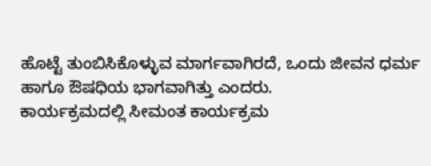ಹೊಟ್ಟೆ ತುಂಬಿಸಿಕೊಳ್ಳುವ ಮಾರ್ಗವಾಗಿರದೆ, ಒಂದು ಜೀವನ ಧರ್ಮ ಹಾಗೂ ಔಷಧಿಯ ಭಾಗವಾಗಿತ್ತು ಎಂದರು.
ಕಾರ್ಯಕ್ರಮದಲ್ಲಿ ಸೀಮಂತ ಕಾರ್ಯಕ್ರಮ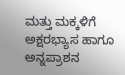ಮತ್ತು ಮಕ್ಕಳಿಗೆ ಅಕ್ಷರಭ್ಯಾಸ ಹಾಗೂ ಅನ್ನಪ್ರಾಶನ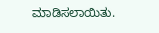ಮಾಡಿಸಲಾಯಿತು.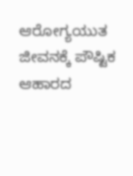ಆರೋಗ್ಯಯುತ ಜೀವನಕ್ಕೆ ಪೌಷ್ಟಿಕ ಆಹಾರದ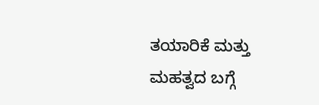ತಯಾರಿಕೆ ಮತ್ತು ಮಹತ್ವದ ಬಗ್ಗೆ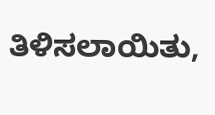ತಿಳಿಸಲಾಯಿತು,